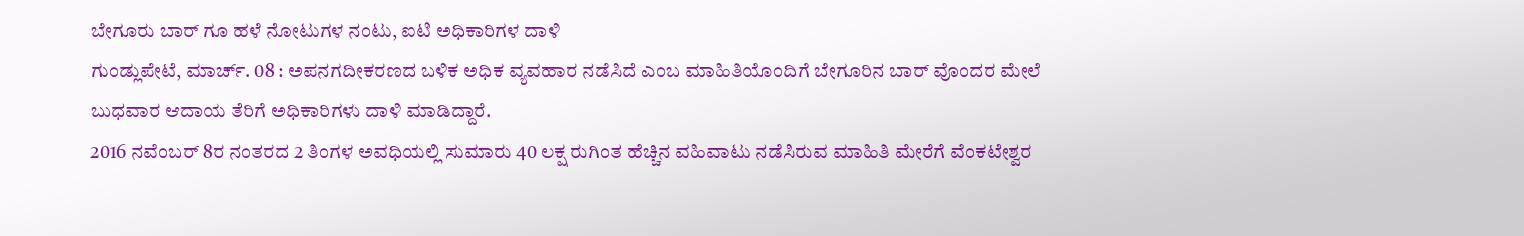ಬೇಗೂರು ಬಾರ್ ಗೂ ಹಳೆ ನೋಟುಗಳ ನಂಟು, ಐಟಿ ಅಧಿಕಾರಿಗಳ ದಾಳಿ
ಗುಂಡ್ಲುಪೇಟೆ, ಮಾರ್ಚ್. 08 : ಅಪನಗದೀಕರಣದ ಬಳಿಕ ಅಧಿಕ ವ್ಯವಹಾರ ನಡೆಸಿದೆ ಎಂಬ ಮಾಹಿತಿಯೊಂದಿಗೆ ಬೇಗೂರಿನ ಬಾರ್ ವೊಂದರ ಮೇಲೆ ಬುಧವಾರ ಆದಾಯ ತೆರಿಗೆ ಅಧಿಕಾರಿಗಳು ದಾಳಿ ಮಾಡಿದ್ದಾರೆ.
2016 ನವೆಂಬರ್ 8ರ ನಂತರದ 2 ತಿಂಗಳ ಅವಧಿಯಲ್ಲಿ ಸುಮಾರು 40 ಲಕ್ಷ ರುಗಿಂತ ಹೆಚ್ಚಿನ ವಹಿವಾಟು ನಡೆಸಿರುವ ಮಾಹಿತಿ ಮೇರೆಗೆ ವೆಂಕಟೇಶ್ವರ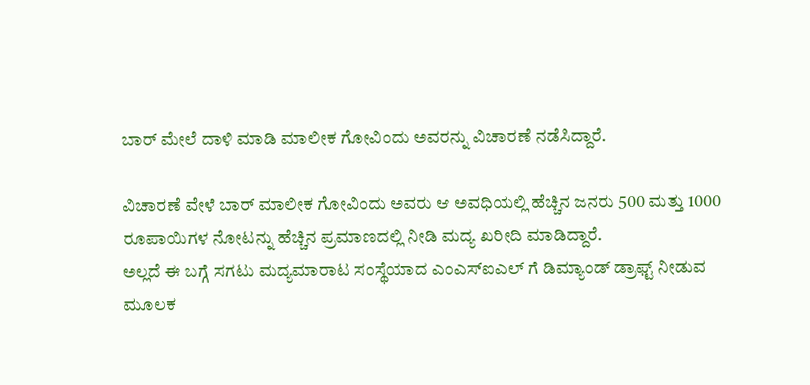ಬಾರ್ ಮೇಲೆ ದಾಳಿ ಮಾಡಿ ಮಾಲೀಕ ಗೋವಿಂದು ಅವರನ್ನು ವಿಚಾರಣೆ ನಡೆಸಿದ್ದಾರೆ.

ವಿಚಾರಣೆ ವೇಳೆ ಬಾರ್ ಮಾಲೀಕ ಗೋವಿಂದು ಅವರು ಆ ಅವಧಿಯಲ್ಲಿ ಹೆಚ್ಚಿನ ಜನರು 500 ಮತ್ತು 1000 ರೂಪಾಯಿಗಳ ನೋಟನ್ನು ಹೆಚ್ಚಿನ ಪ್ರಮಾಣದಲ್ಲಿ ನೀಡಿ ಮದ್ಯ ಖರೀದಿ ಮಾಡಿದ್ದಾರೆ.
ಅಲ್ಲದೆ ಈ ಬಗ್ಗೆ ಸಗಟು ಮದ್ಯಮಾರಾಟ ಸಂಸ್ಥೆಯಾದ ಎಂಎಸ್ಐಎಲ್ ಗೆ ಡಿಮ್ಯಾಂಡ್ ಡ್ರಾಫ್ಟ್ ನೀಡುವ ಮೂಲಕ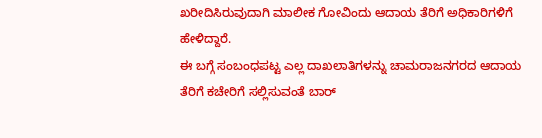ಖರೀದಿಸಿರುವುದಾಗಿ ಮಾಲೀಕ ಗೋವಿಂದು ಆದಾಯ ತೆರಿಗೆ ಅಧಿಕಾರಿಗಳಿಗೆ ಹೇಳಿದ್ದಾರೆ.
ಈ ಬಗ್ಗೆ ಸಂಬಂಧಪಟ್ಟ ಎಲ್ಲ ದಾಖಲಾತಿಗಳನ್ನು ಚಾಮರಾಜನಗರದ ಆದಾಯ ತೆರಿಗೆ ಕಚೇರಿಗೆ ಸಲ್ಲಿಸುವಂತೆ ಬಾರ್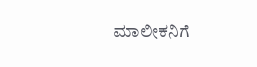ಮಾಲೀಕನಿಗೆ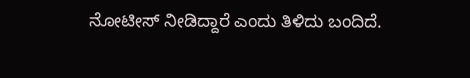ನೋಟೀಸ್ ನೀಡಿದ್ದಾರೆ ಎಂದು ತಿಳಿದು ಬಂದಿದೆ.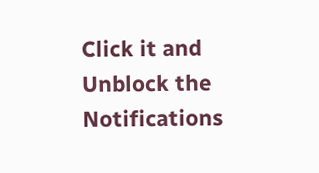Click it and Unblock the Notifications